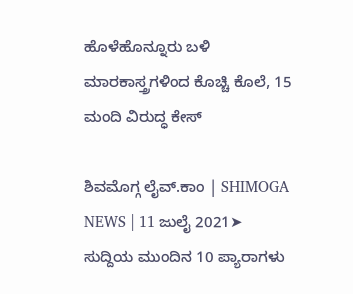ಹೊಳೆಹೊನ್ನೂರು ಬಳಿ ಮಾರಕಾಸ್ತ್ರಗಳಿಂದ ಕೊಚ್ಚಿ ಕೊಲೆ, 15 ಮಂದಿ ವಿರುದ್ಧ ಕೇಸ್

ಶಿವಮೊಗ್ಗ ಲೈವ್.ಕಾಂ | SHIMOGA NEWS | 11 ಜುಲೈ 2021➤ ಸುದ್ದಿಯ ಮುಂದಿನ 10 ಪ್ಯಾರಾಗಳು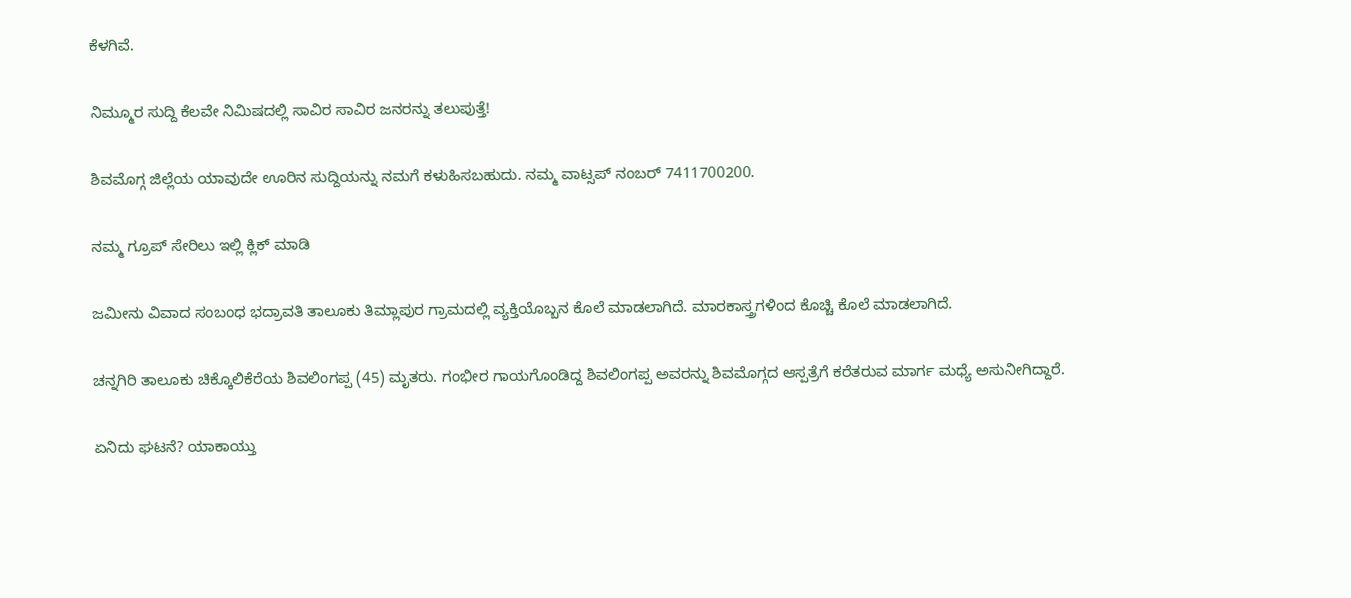ಕೆಳಗಿವೆ.

ನಿಮ್ಮೂರ ಸುದ್ದಿ ಕೆಲವೇ ನಿಮಿಷದಲ್ಲಿ ಸಾವಿರ ಸಾವಿರ ಜನರನ್ನು ತಲುಪುತ್ತೆ!

ಶಿವಮೊಗ್ಗ ಜಿಲ್ಲೆಯ ಯಾವುದೇ ಊರಿನ ಸುದ್ದಿಯನ್ನು ನಮಗೆ ಕಳುಹಿಸಬಹುದು. ನಮ್ಮ ವಾಟ್ಸಪ್‌ ನಂಬರ್ 7411700200.

ನಮ್ಮ ಗ್ರೂಪ್‌ ಸೇರಿಲು ಇಲ್ಲಿ ಕ್ಲಿಕ್‌ ಮಾಡಿ

ಜಮೀನು ವಿವಾದ ಸಂಬಂಧ ಭದ್ರಾವತಿ ತಾಲೂಕು ತಿಮ್ಲಾಪುರ ಗ್ರಾಮದಲ್ಲಿ ವ್ಯಕ್ತಿಯೊಬ್ಬನ ಕೊಲೆ ಮಾಡಲಾಗಿದೆ. ಮಾರಕಾಸ್ತ್ರಗಳಿಂದ ಕೊಚ್ಚಿ ಕೊಲೆ ಮಾಡಲಾಗಿದೆ.

ಚನ್ನಗಿರಿ ತಾಲೂಕು ಚಿಕ್ಕೊಲಿಕೆರೆಯ ಶಿವಲಿಂಗಪ್ಪ (45) ಮೃತರು. ಗಂಭೀರ ಗಾಯಗೊಂಡಿದ್ದ ಶಿವಲಿಂಗಪ್ಪ ಅವರನ್ನು ಶಿವಮೊಗ್ಗದ ಆಸ್ಪತ್ರೆಗೆ ಕರೆತರುವ ಮಾರ್ಗ ಮಧ್ಯೆ ಅಸುನೀಗಿದ್ದಾರೆ.

ಏನಿದು ಘಟನೆ? ಯಾಕಾಯ್ತು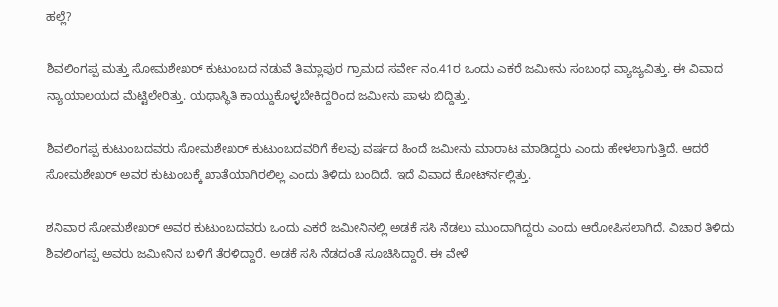ಹಲ್ಲೆ?

ಶಿವಲಿಂಗಪ್ಪ ಮತ್ತು ಸೋಮಶೇಖರ್ ಕುಟುಂಬದ ನಡುವೆ ತಿಮ್ಲಾಪುರ ಗ್ರಾಮದ ಸರ್ವೇ ನಂ.41ರ ಒಂದು ಎಕರೆ ಜಮೀನು ಸಂಬಂಧ ವ್ಯಾಜ್ಯವಿತ್ತು. ಈ ವಿವಾದ ನ್ಯಾಯಾಲಯದ ಮೆಟ್ಟಿಲೇರಿತ್ತು. ಯಥಾಸ್ಥಿತಿ ಕಾಯ್ದುಕೊಳ್ಳಬೇಕಿದ್ದರಿಂದ ಜಮೀನು ಪಾಳು ಬಿದ್ದಿತ್ತು.

ಶಿವಲಿಂಗಪ್ಪ ಕುಟುಂಬದವರು ಸೋಮಶೇಖರ್ ‍ಕುಟುಂಬದವರಿಗೆ ಕೆಲವು ವರ್ಷದ ಹಿಂದೆ ಜಮೀನು ಮಾರಾಟ ಮಾಡಿದ್ದರು ಎಂದು ಹೇಳಲಾಗುತ್ತಿದೆ. ಆದರೆ ಸೋಮಶೇಖರ್ ಅವರ ಕುಟುಂಬಕ್ಕೆ ಖಾತೆಯಾಗಿರಲಿಲ್ಲ ಎಂದು ತಿಳಿದು ಬಂದಿದೆ. ಇದೆ ವಿವಾದ ಕೋರ್ಟ್‍ನಲ್ಲಿತ್ತು.

ಶನಿವಾರ ಸೋಮಶೇಖರ್ ಅವರ ಕುಟುಂಬದವರು ಒಂದು ಎಕರೆ ಜಮೀನಿನಲ್ಲಿ ಅಡಕೆ ಸಸಿ ನೆಡಲು ಮುಂದಾಗಿದ್ದರು ಎಂದು ಆರೋಪಿಸಲಾಗಿದೆ. ವಿಚಾರ ತಿಳಿದು ಶಿವಲಿಂಗಪ್ಪ ಅವರು ಜಮೀನಿನ ಬಳಿಗೆ ತೆರಳಿದ್ದಾರೆ. ಅಡಕೆ ಸಸಿ ನೆಡದಂತೆ ಸೂಚಿಸಿದ್ದಾರೆ. ಈ ವೇಳೆ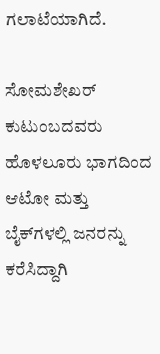ಗಲಾಟೆಯಾಗಿದೆ.

ಸೋಮಶೇಖರ್ ಕುಟುಂಬದವರು ಹೊಳಲೂರು ಭಾಗದಿಂದ ಆಟೋ ಮತ್ತು ಬೈಕ್‍ಗಳಲ್ಲಿ ಜನರನ್ನು ಕರೆಸಿದ್ದಾಗಿ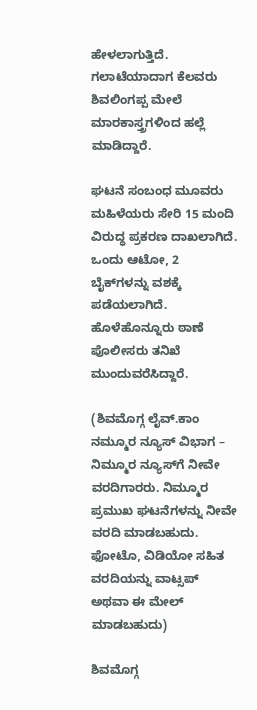ಹೇಳಲಾಗುತ್ತಿದೆ. ಗಲಾಟೆಯಾದಾಗ ಕೆಲವರು ಶಿವಲಿಂಗಪ್ಪ ಮೇಲೆ ಮಾರಕಾಸ್ತ್ರಗಳಿಂದ ಹಲ್ಲೆ ಮಾಡಿದ್ದಾರೆ.

ಘಟನೆ ಸಂಬಂಧ ಮೂವರು ಮಹಿಳೆಯರು ಸೇರಿ 15 ಮಂದಿ ವಿರುದ್ಧ ಪ್ರಕರಣ ದಾಖಲಾಗಿದೆ. ಒಂದು ಆಟೋ, 2 ಬೈಕ್‍ಗಳನ್ನು ವಶಕ್ಕೆ ಪಡೆಯಲಾಗಿದೆ. ಹೊಳೆಹೊನ್ನೂರು ಠಾಣೆ ಪೊಲೀಸರು ತನಿಖೆ ಮುಂದುವರೆಸಿದ್ದಾರೆ.

(ಶಿವಮೊಗ್ಗ ಲೈವ್.ಕಾಂ ನಮ್ಮೂರ ನ್ಯೂಸ್ ವಿಭಾಗ – ನಿಮ್ಮೂರ ನ್ಯೂಸ್‍ಗೆ ನೀವೇ ವರದಿಗಾರರು. ನಿಮ್ಮೂರ ಪ್ರಮುಖ ಘಟನೆಗಳನ್ನು ನೀವೇ ವರದಿ ಮಾಡಬಹುದು. ಫೋಟೊ, ವಿಡಿಯೋ ಸಹಿತ ವರದಿಯನ್ನು ವಾಟ್ಸಪ್ ಅಥವಾ ಈ ಮೇಲ್ ಮಾಡಬಹುದು)

ಶಿವಮೊಗ್ಗ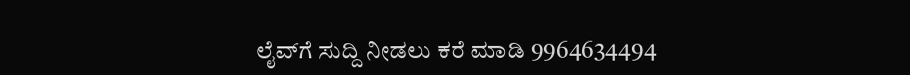ಲೈವ್‍ಗೆ ಸುದ್ದಿ ನೀಡಲು ಕರೆ ಮಾಡಿ 9964634494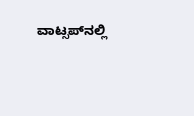ವಾಟ್ಸಪ್‍ನಲ್ಲಿ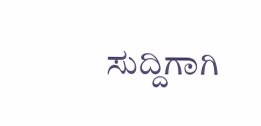ಸುದ್ದಿಗಾಗಿ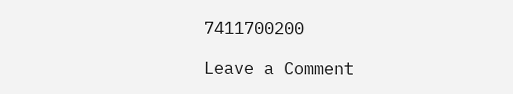7411700200

Leave a Comment